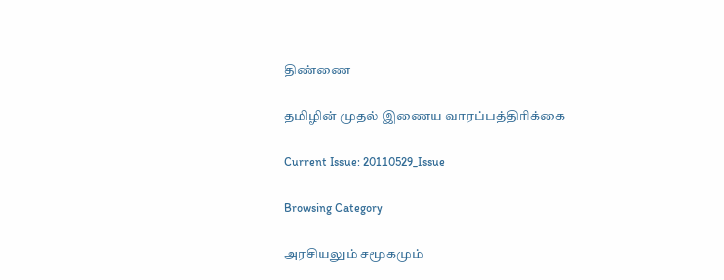திண்ணை

தமிழின் முதல் இணைய வாரப்பத்திரிக்கை

Current Issue: 20110529_Issue

Browsing Category

அரசியலும் சமூகமும்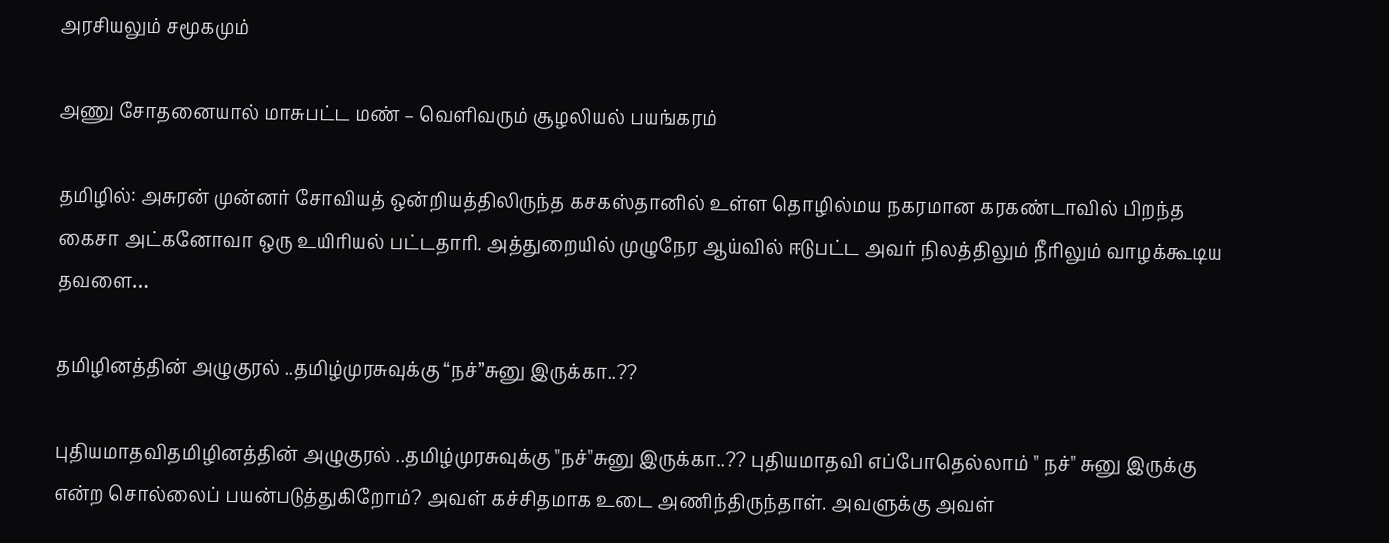அரசியலும் சமூகமும்

அணு சோதனையால் மாசுபட்ட மண் – வெளிவரும் சூழலியல் பயங்கரம்

தமிழில்: அசுரன் முன்னர் சோவியத் ஒன்றியத்திலிருந்த கசகஸ்தானில் உள்ள தொழில்மய நகரமான கரகண்டாவில் பிறந்த கைசா அட்கனோவா ஒரு உயிரியல் பட்டதாரி. அத்துறையில் முழுநேர ஆய்வில் ஈடுபட்ட அவர் நிலத்திலும் நீரிலும் வாழக்கூடிய தவளை…

தமிழினத்தின் அழுகுரல் ..தமிழ்முரசுவுக்கு “நச்”சுனு இருக்கா..??

புதியமாதவிதமிழினத்தின் அழுகுரல் ..தமிழ்முரசுவுக்கு "நச்"சுனு இருக்கா..?? புதியமாதவி எப்போதெல்லாம் " நச்" சுனு இருக்கு என்ற சொல்லைப் பயன்படுத்துகிறோம்? அவள் கச்சிதமாக உடை அணிந்திருந்தாள். அவளுக்கு அவள்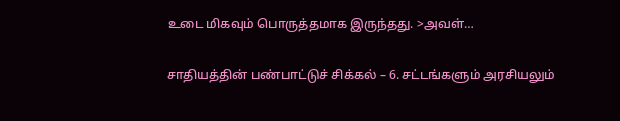உடை மிகவும் பொருத்தமாக இருந்தது. >அவள்…

சாதியத்தின் பண்பாட்டுச் சிக்கல் – 6. சட்டங்களும் அரசியலும்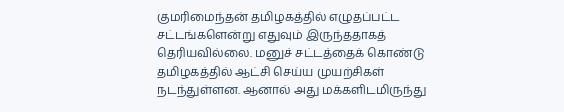குமரிமைந்தன் தமிழகத்தில் எழுதப்பட்ட சட்டங்களென்று எதுவும் இருந்ததாகத் தெரியவில்லை. மனுச் சட்டத்தைக் கொண்டு தமிழகத்தில் ஆட்சி செய்ய முயற்சிகள் நடந்துள்ளன. ஆனால் அது மக்களிடமிருந்து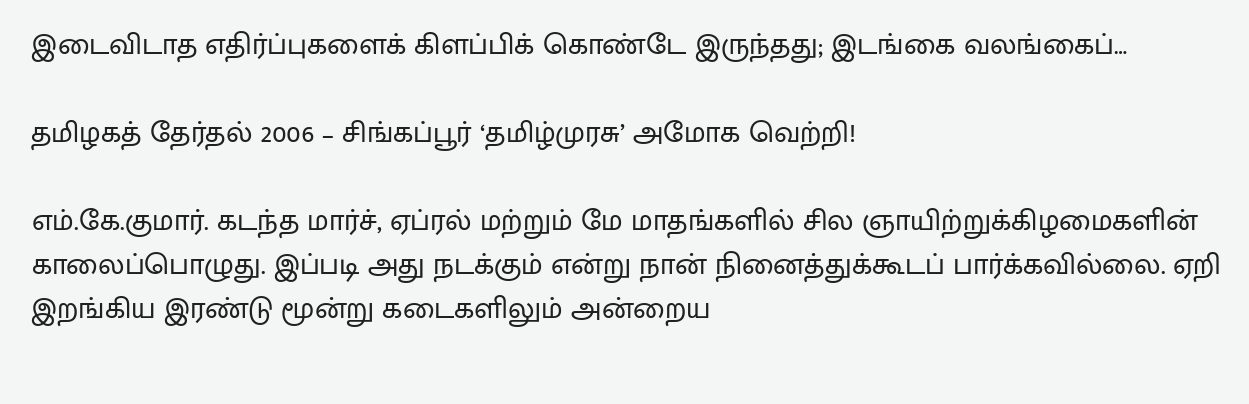இடைவிடாத எதிர்ப்புகளைக் கிளப்பிக் கொண்டே இருந்தது; இடங்கை வலங்கைப்…

தமிழகத் தேர்தல் 2006 – சிங்கப்பூர் ‘தமிழ்முரசு’ அமோக வெற்றி!

எம்.கே.குமார். கடந்த மார்ச், ஏப்ரல் மற்றும் மே மாதங்களில் சில ஞாயிற்றுக்கிழமைகளின் காலைப்பொழுது. இப்படி அது நடக்கும் என்று நான் நினைத்துக்கூடப் பார்க்கவில்லை. ஏறி இறங்கிய இரண்டு மூன்று கடைகளிலும் அன்றைய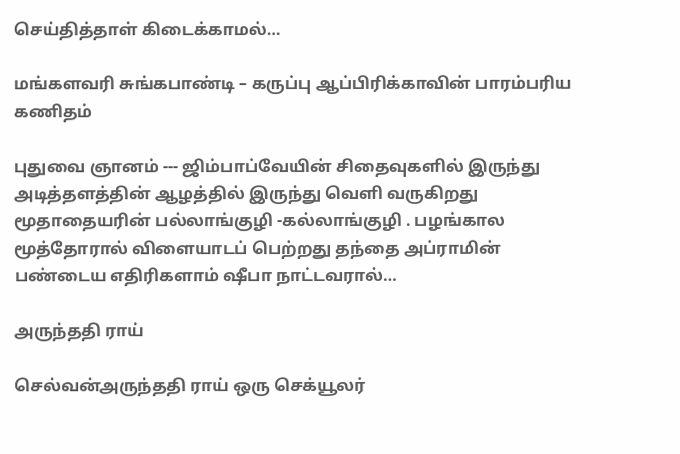செய்தித்தாள் கிடைக்காமல்…

மங்களவரி சுங்கபாண்டி – கருப்பு ஆப்பிரிக்காவின் பாரம்பரிய கணிதம்

புதுவை ஞானம் --- ஜிம்பாப்வேயின் சிதைவுகளில் இருந்து அடித்தளத்தின் ஆழத்தில் இருந்து வெளி வருகிறது மூதாதையரின் பல்லாங்குழி -கல்லாங்குழி . பழங்கால மூத்தோரால் விளையாடப் பெற்றது தந்தை அப்ராமின் பண்டைய எதிரிகளாம் ஷீபா நாட்டவரால்…

அருந்ததி ராய்

செல்வன்அருந்ததி ராய் ஒரு செக்யூலர்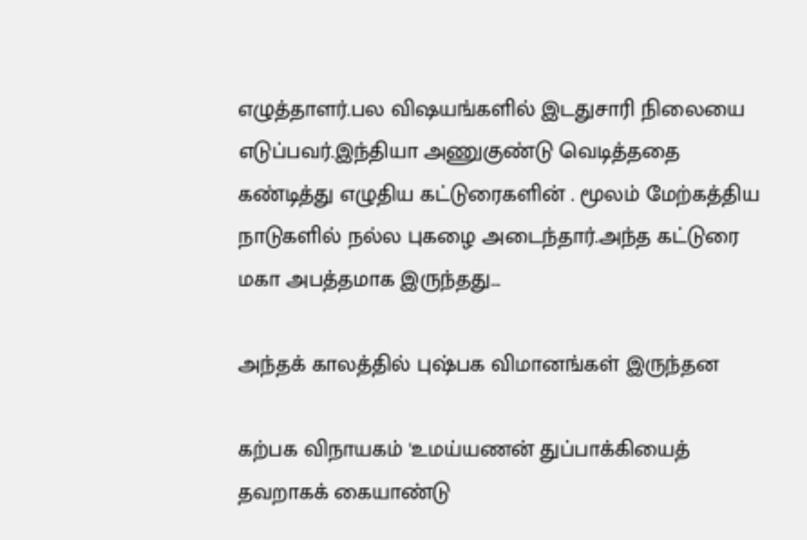எழுத்தாளர்.பல விஷயங்களில் இடதுசாரி நிலையை எடுப்பவர்.இந்தியா அணுகுண்டு வெடித்ததை கண்டித்து எழுதிய கட்டுரைகளின் . மூலம் மேற்கத்திய நாடுகளில் நல்ல புகழை அடைந்தார்.அந்த கட்டுரை மகா அபத்தமாக இருந்தது…

அந்தக் காலத்தில் புஷ்பக விமானங்கள் இருந்தன

கற்பக விநாயகம் 'உமய்யணன் துப்பாக்கியைத் தவறாகக் கையாண்டு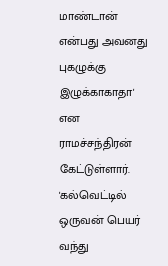மாண்டான் என்பது அவனது புகழுக்கு இழுக்காகாதா' என ராமச்சந்திரன் கேட்டுள்ளார். 'கல்வெட்டில் ஒருவன் பெயர் வந்து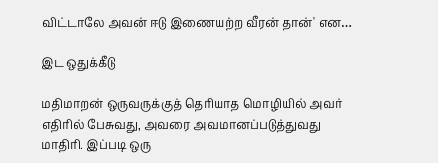விட்டாலே அவன் ஈடு இணையற்ற வீரன் தான்' என…

இட ஒதுக்கீடு

மதிமாறன் ஒருவருக்குத் தெரியாத மொழியில் அவர் எதிரில் பேசுவது, அவரை அவமானப்படுத்துவது மாதிரி. இப்படி ஒரு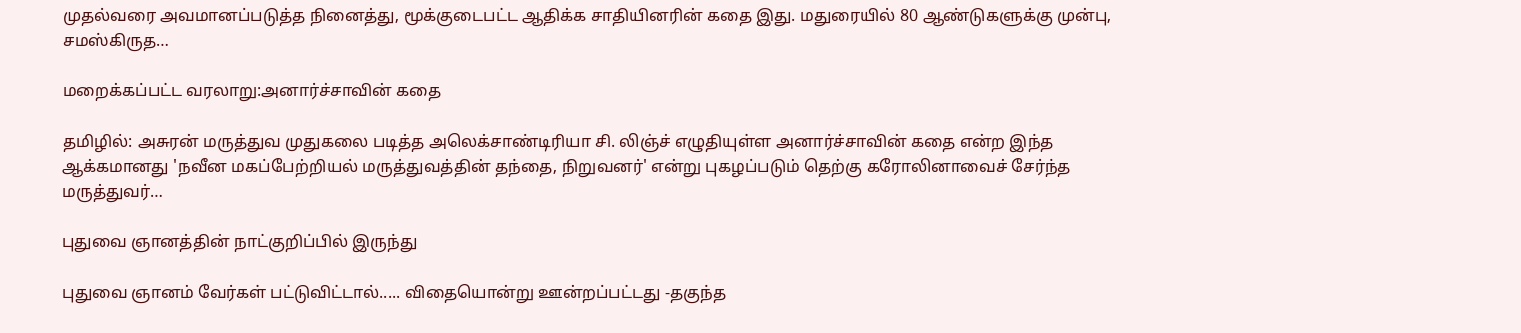முதல்வரை அவமானப்படுத்த நினைத்து, மூக்குடைபட்ட ஆதிக்க சாதியினரின் கதை இது. மதுரையில் 80 ஆண்டுகளுக்கு முன்பு, சமஸ்கிருத…

மறைக்கப்பட்ட வரலாறு:அனார்ச்சாவின் கதை

தமிழில்: அசுரன் மருத்துவ முதுகலை படித்த அலெக்சாண்டிரியா சி. லிஞ்ச் எழுதியுள்ள அனார்ச்சாவின் கதை என்ற இந்த ஆக்கமானது 'நவீன மகப்பேற்றியல் மருத்துவத்தின் தந்தை, நிறுவனர்' என்று புகழப்படும் தெற்கு கரோலினாவைச் சேர்ந்த மருத்துவர்…

புதுவை ஞானத்தின் நாட்குறிப்பில் இருந்து

புதுவை ஞானம் வேர்கள் பட்டுவிட்டால்..... விதையொன்று ஊன்றப்பட்டது -தகுந்த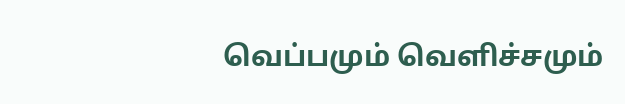வெப்பமும் வெளிச்சமும்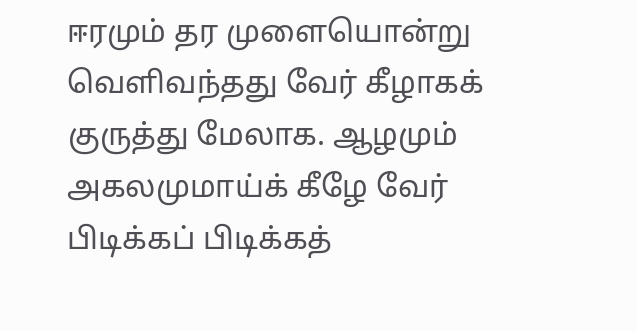ஈரமும் தர முளையொன்று வெளிவந்தது வேர் கீழாகக் குருத்து மேலாக. ஆழமும் அகலமுமாய்க் கீழே வேர் பிடிக்கப் பிடிக்கத்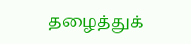தழைத்துக்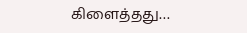கிளைத்தது…